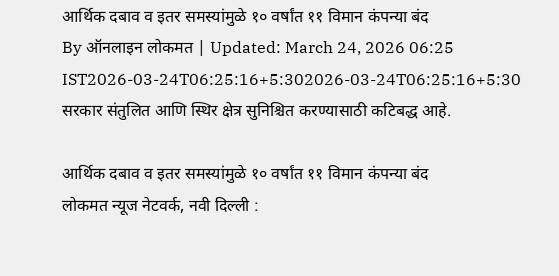आर्थिक दबाव व इतर समस्यांमुळे १० वर्षांत ११ विमान कंपन्या बंद
By ऑनलाइन लोकमत | Updated: March 24, 2026 06:25 IST2026-03-24T06:25:16+5:302026-03-24T06:25:16+5:30
सरकार संतुलित आणि स्थिर क्षेत्र सुनिश्चित करण्यासाठी कटिबद्ध आहे.

आर्थिक दबाव व इतर समस्यांमुळे १० वर्षांत ११ विमान कंपन्या बंद
लोकमत न्यूज नेटवर्क, नवी दिल्ली :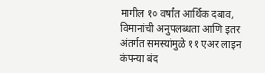मागील १० वर्षांत आर्थिक दबाव, विमानांची अनुपलब्धता आणि इतर अंतर्गत समस्यांमुळे ११ एअर लाइन कंपन्या बंद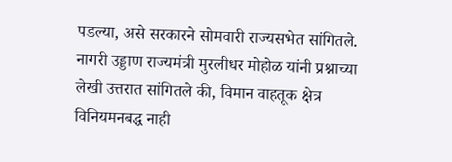पडल्या, असे सरकारने सोमवारी राज्यसभेत सांगितले.
नागरी उड्डाण राज्यमंत्री मुरलीधर मोहोळ यांनी प्रश्नाच्या लेखी उत्तरात सांगितले की, विमान वाहतूक क्षेत्र विनियमनबद्ध नाही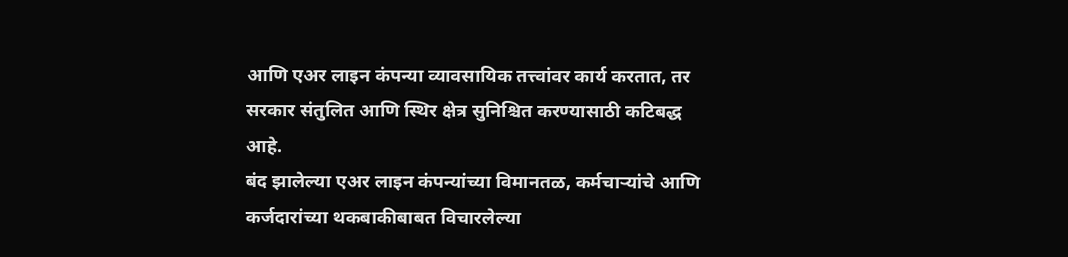आणि एअर लाइन कंपन्या व्यावसायिक तत्त्वांवर कार्य करतात, तर सरकार संतुलित आणि स्थिर क्षेत्र सुनिश्चित करण्यासाठी कटिबद्ध आहे.
बंद झालेल्या एअर लाइन कंपन्यांच्या विमानतळ, कर्मचाऱ्यांचे आणि कर्जदारांच्या थकबाकीबाबत विचारलेल्या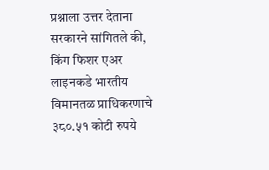प्रश्नाला उत्तर देताना सरकारने सांगितले की, किंग फिशर एअर लाइनकडे भारतीय विमानतळ प्राधिकरणाचे ३८०.५१ कोटी रुपये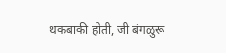थकबाकी होती, जी बंगळुरू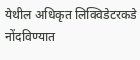येथील अधिकृत लिक्विडेटरकडे नोंदविण्यात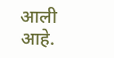आली आहे.